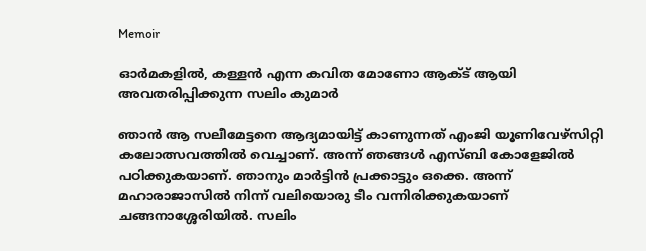Memoir

ഓര്‍മകളില്‍, കള്ളന്‍ എന്ന കവിത മോണോ ആക്ട് ആയി അവതരിപ്പിക്കുന്ന സലിം കുമാര്‍

ഞാന്‍ ആ സലീമേട്ടനെ ആദ്യമായിട്ട് കാണുന്നത് എംജി യൂണിവേഴ്‌സിറ്റി കലോത്സവത്തില്‍ വെച്ചാണ്. അന്ന് ഞങ്ങള്‍ എസ്ബി കോളേജില്‍ പഠിക്കുകയാണ്. ഞാനും മാര്‍ട്ടിന്‍ പ്രക്കാട്ടും ഒക്കെ. അന്ന് മഹാരാജാസില്‍ നിന്ന് വലിയൊരു ടീം വന്നിരിക്കുകയാണ് ചങ്ങനാശ്ശേരിയില്‍. സലിം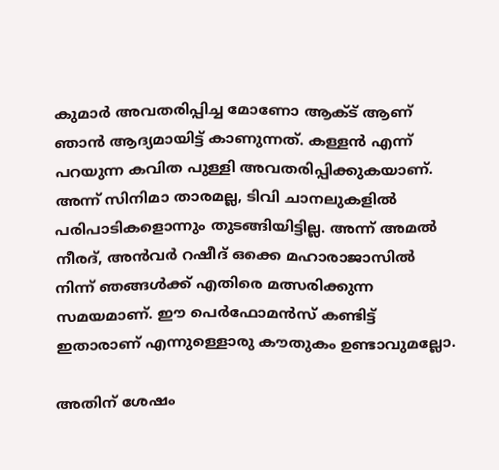കുമാര്‍ അവതരിപ്പിച്ച മോണോ ആക്ട് ആണ് ഞാന്‍ ആദ്യമായിട്ട് കാണുന്നത്. കള്ളന്‍ എന്ന് പറയുന്ന കവിത പുള്ളി അവതരിപ്പിക്കുകയാണ്. അന്ന് സിനിമാ താരമല്ല, ടിവി ചാനലുകളില്‍ പരിപാടികളൊന്നും തുടങ്ങിയിട്ടില്ല. അന്ന് അമല്‍ നീരദ്, അന്‍വര്‍ റഷീദ് ഒക്കെ മഹാരാജാസില്‍ നിന്ന് ഞങ്ങള്‍ക്ക് എതിരെ മത്സരിക്കുന്ന സമയമാണ്. ഈ പെര്‍ഫോമന്‍സ് കണ്ടിട്ട് ഇതാരാണ് എന്നുള്ളൊരു കൗതുകം ഉണ്ടാവുമല്ലോ.

അതിന് ശേഷം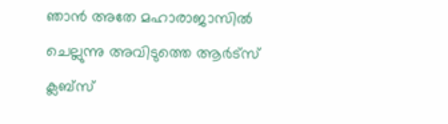ഞാന്‍ അതേ മഹാരാജാസില്‍ ചെല്ലുന്നു അവിടുത്തെ ആര്‍ട്‌സ് ക്ലബ്‌സ്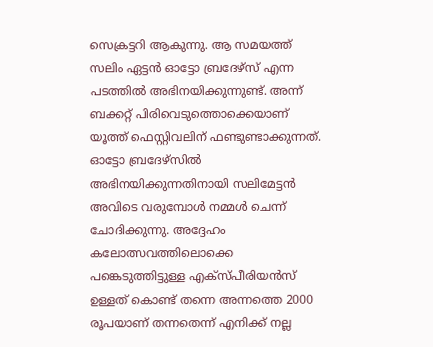സെക്രട്ടറി ആകുന്നു. ആ സമയത്ത് സലിം ഏട്ടന്‍ ഓട്ടോ ബ്രദേഴ്‌സ് എന്ന പടത്തില്‍ അഭിനയിക്കുന്നുണ്ട്. അന്ന് ബക്കറ്റ് പിരിവെടുത്തൊക്കെയാണ് യൂത്ത് ഫെസ്റ്റിവലിന് ഫണ്ടുണ്ടാക്കുന്നത്. ഓട്ടോ ബ്രദേഴ്‌സില്‍ അഭിനയിക്കുന്നതിനായി സലിമേട്ടന്‍ അവിടെ വരുമ്പോള്‍ നമ്മള്‍ ചെന്ന് ചോദിക്കുന്നു. അദ്ദേഹം കലോത്സവത്തിലൊക്കെ പങ്കെടുത്തിട്ടുള്ള എക്‌സ്പീരിയന്‍സ് ഉള്ളത് കൊണ്ട് തന്നെ അന്നത്തെ 2000 രൂപയാണ് തന്നതെന്ന് എനിക്ക് നല്ല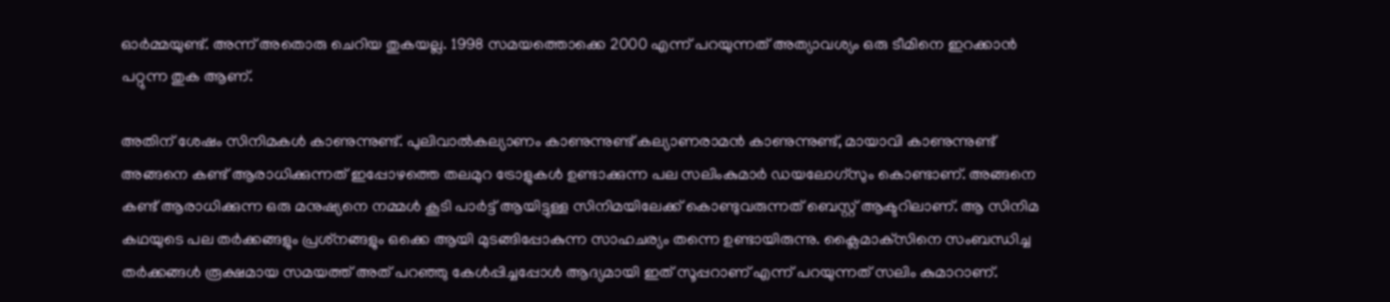ഓര്‍മ്മയുണ്ട്. അന്ന് അതൊരു ചെറിയ തുകയല്ല. 1998 സമയത്തൊക്കെ 2000 എന്ന് പറയുന്നത് അത്യാവശ്യം ഒരു ടീമിനെ ഇറക്കാന്‍ പറ്റുന്ന തുക ആണ്.

അതിന് ശേഷം സിനിമകള്‍ കാണുന്നുണ്ട്. പുലിവാല്‍കല്യാണം കാണുന്നുണ്ട് കല്യാണരാമന്‍ കാണുന്നുണ്ട്, മായാവി കാണുന്നുണ്ട് അങ്ങനെ കണ്ട് ആരാധിക്കുന്നത് ഇപ്പോഴത്തെ തലമുറ ട്രോളുകള്‍ ഉണ്ടാക്കുന്ന പല സലിംകുമാര്‍ ഡയലോഗ്‌സും കൊണ്ടാണ്. അങ്ങനെ കണ്ട് ആരാധിക്കുന്ന ഒരു മനുഷ്യനെ നമ്മള്‍ കൂടി പാര്‍ട്ട് ആയിട്ടുള്ള സിനിമയിലേക്ക് കൊണ്ടുവരുന്നത് ബെസ്റ്റ് ആക്ടറിലാണ്. ആ സിനിമ കഥയുടെ പല തര്‍ക്കങ്ങളും പ്രശ്‌നങ്ങളും ഒക്കെ ആയി മുടങ്ങിപ്പോകുന്ന സാഹചര്യം തന്നെ ഉണ്ടായിരുന്നു. ക്ലൈമാക്‌സിനെ സംബന്ധിച്ച തര്‍ക്കങ്ങള്‍ രൂക്ഷമായ സമയത്ത് അത് പറഞ്ഞു കേള്‍പ്പിച്ചപ്പോള്‍ ആദ്യമായി ഇത് സൂപ്പറാണ് എന്ന് പറയുന്നത് സലിം കുമാറാണ്.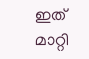ഇത് മാറ്റി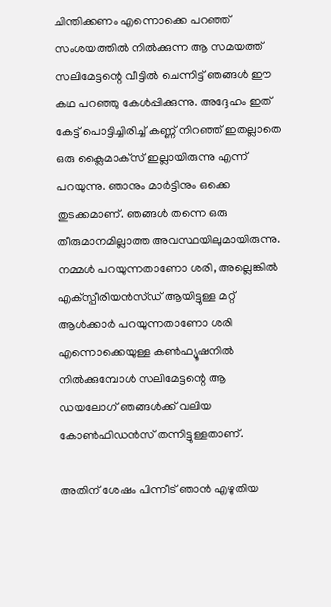ചിന്തിക്കണം എന്നൊക്കെ പറഞ്ഞ് സംശയത്തില്‍ നില്‍ക്കുന്ന ആ സമയത്ത് സലിമേട്ടന്റെ വീട്ടില്‍ ചെന്നിട്ട് ഞങ്ങള്‍ ഈ കഥ പറഞ്ഞു കേള്‍പ്പിക്കുന്നു. അദ്ദേഹം ഇത് കേട്ട് പൊട്ടിച്ചിരിച്ച് കണ്ണ് നിറഞ്ഞ് ഇതല്ലാതെ ഒരു ക്ലൈമാക്‌സ് ഇല്ലായിരുന്നു എന്ന് പറയുന്നു. ഞാനും മാര്‍ട്ടിനും ഒക്കെ തുടക്കമാണ്. ഞങ്ങള്‍ തന്നെ ഒരു തീരുമാനമില്ലാത്ത അവസ്ഥയിലുമായിരുന്നു. നമ്മള്‍ പറയുന്നതാണോ ശരി, അല്ലെങ്കില്‍ എക്‌സ്പീരിയന്‍സ്ഡ് ആയിട്ടുള്ള മറ്റ് ആള്‍ക്കാര്‍ പറയുന്നതാണോ ശരി എന്നൊക്കെയുള്ള കണ്‍ഫ്യൂഷനില്‍ നില്‍ക്കുമ്പോള്‍ സലിമേട്ടന്റെ ആ ഡയലോഗ് ഞങ്ങള്‍ക്ക് വലിയ കോണ്‍ഫിഡന്‍സ് തന്നിട്ടുള്ളതാണ്.

അതിന് ശേഷം പിന്നീട് ഞാന്‍ എഴുതിയ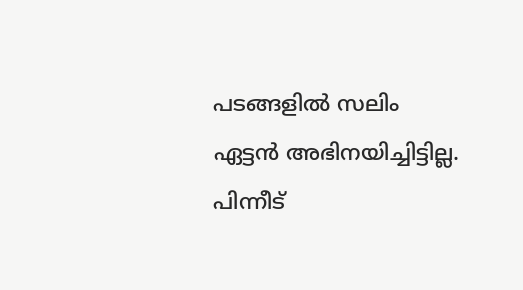പടങ്ങളില്‍ സലിം ഏട്ടന്‍ അഭിനയിച്ചിട്ടില്ല. പിന്നീട്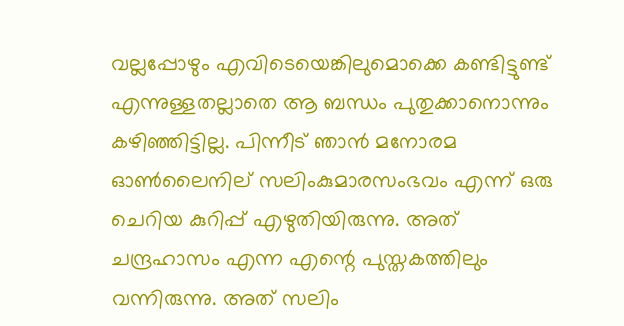വല്ലപ്പോഴും എവിടെയെങ്കിലുമൊക്കെ കണ്ടിട്ടുണ്ട് എന്നുള്ളതല്ലാതെ ആ ബന്ധം പുതുക്കാനൊന്നും കഴിഞ്ഞിട്ടില്ല. പിന്നീട് ഞാന്‍ മനോരമ ഓണ്‍ലൈനില് സലിംകുമാരസംഭവം എന്ന് ഒരു ചെറിയ കുറിപ്പ് എഴുതിയിരുന്നു. അത് ചന്ദ്രഹാസം എന്ന എന്റെ പുസ്തകത്തിലും വന്നിരുന്നു. അത് സലിം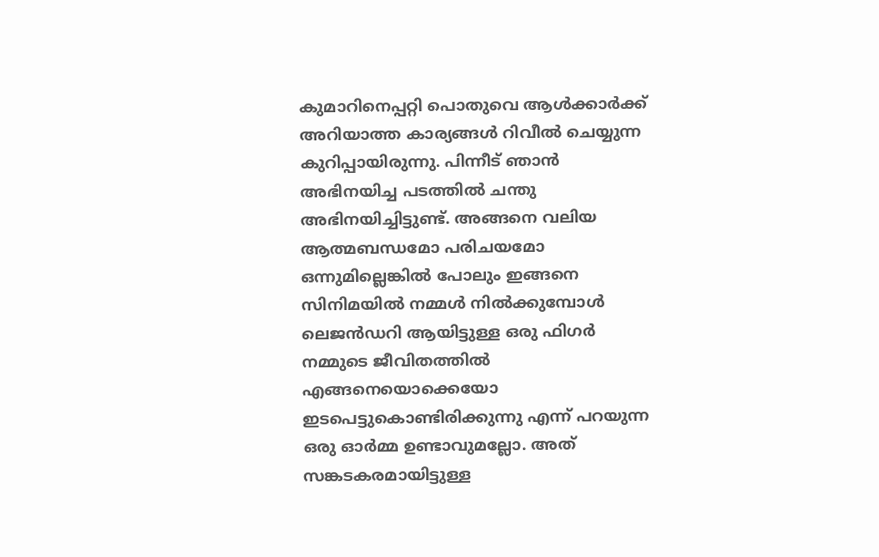കുമാറിനെപ്പറ്റി പൊതുവെ ആള്‍ക്കാര്‍ക്ക് അറിയാത്ത കാര്യങ്ങള്‍ റിവീല്‍ ചെയ്യുന്ന കുറിപ്പായിരുന്നു. പിന്നീട് ഞാന്‍ അഭിനയിച്ച പടത്തില്‍ ചന്തു അഭിനയിച്ചിട്ടുണ്ട്. അങ്ങനെ വലിയ ആത്മബന്ധമോ പരിചയമോ ഒന്നുമില്ലെങ്കില്‍ പോലും ഇങ്ങനെ സിനിമയില്‍ നമ്മള്‍ നില്‍ക്കുമ്പോള്‍ ലെജന്‍ഡറി ആയിട്ടുള്ള ഒരു ഫിഗര്‍ നമ്മുടെ ജീവിതത്തില്‍ എങ്ങനെയൊക്കെയോ ഇടപെട്ടുകൊണ്ടിരിക്കുന്നു എന്ന് പറയുന്ന ഒരു ഓര്‍മ്മ ഉണ്ടാവുമല്ലോ. അത് സങ്കടകരമായിട്ടുള്ള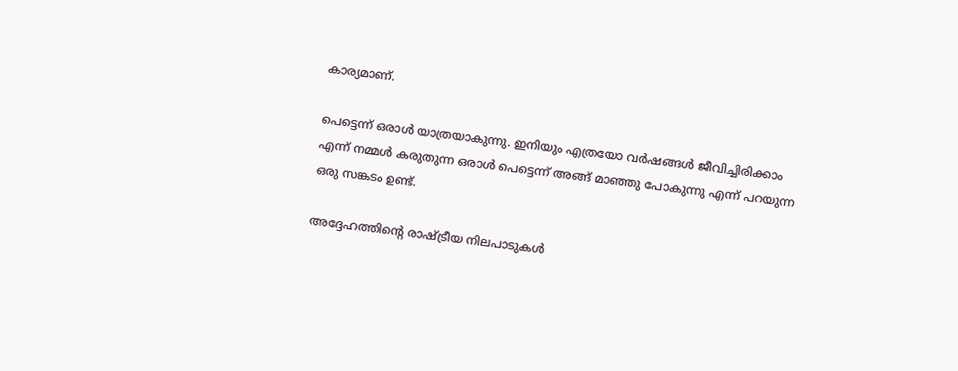കാര്യമാണ്.

പെട്ടെന്ന് ഒരാള്‍ യാത്രയാകുന്നു. ഇനിയും എത്രയോ വര്‍ഷങ്ങള്‍ ജീവിച്ചിരിക്കാം എന്ന് നമ്മള്‍ കരുതുന്ന ഒരാള്‍ പെട്ടെന്ന് അങ്ങ് മാഞ്ഞു പോകുന്നു എന്ന് പറയുന്ന ഒരു സങ്കടം ഉണ്ട്.

അദ്ദേഹത്തിന്റെ രാഷ്ട്രീയ നിലപാടുകള്‍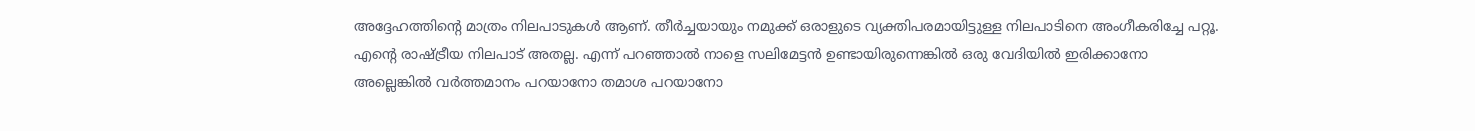അദ്ദേഹത്തിന്റെ മാത്രം നിലപാടുകള്‍ ആണ്. തീര്‍ച്ചയായും നമുക്ക് ഒരാളുടെ വ്യക്തിപരമായിട്ടുള്ള നിലപാടിനെ അംഗീകരിച്ചേ പറ്റൂ. എന്റെ രാഷ്ട്രീയ നിലപാട് അതല്ല. എന്ന് പറഞ്ഞാല്‍ നാളെ സലിമേട്ടന്‍ ഉണ്ടായിരുന്നെങ്കില്‍ ഒരു വേദിയില്‍ ഇരിക്കാനോ അല്ലെങ്കില്‍ വര്‍ത്തമാനം പറയാനോ തമാശ പറയാനോ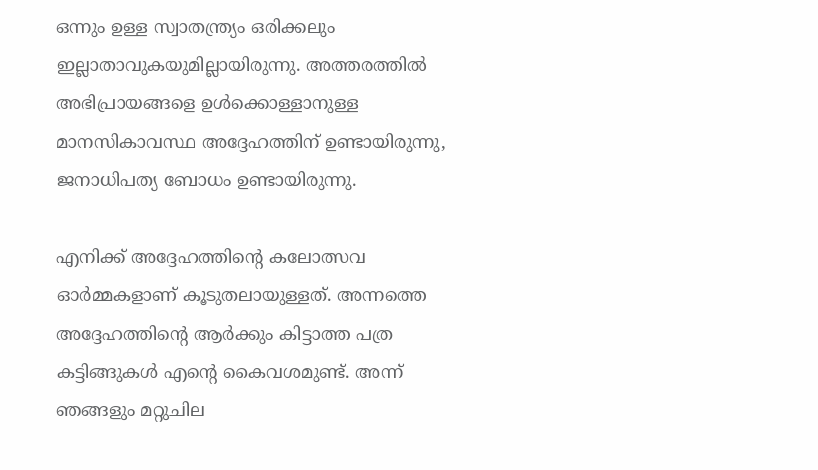ഒന്നും ഉള്ള സ്വാതന്ത്ര്യം ഒരിക്കലും ഇല്ലാതാവുകയുമില്ലായിരുന്നു. അത്തരത്തില്‍ അഭിപ്രായങ്ങളെ ഉള്‍ക്കൊള്ളാനുള്ള മാനസികാവസ്ഥ അദ്ദേഹത്തിന് ഉണ്ടായിരുന്നു, ജനാധിപത്യ ബോധം ഉണ്ടായിരുന്നു.

എനിക്ക് അദ്ദേഹത്തിന്റെ കലോത്സവ ഓര്‍മ്മകളാണ് കൂടുതലായുള്ളത്. അന്നത്തെ അദ്ദേഹത്തിന്റെ ആര്‍ക്കും കിട്ടാത്ത പത്ര കട്ടിങ്ങുകള്‍ എന്റെ കൈവശമുണ്ട്. അന്ന് ഞങ്ങളും മറ്റുചില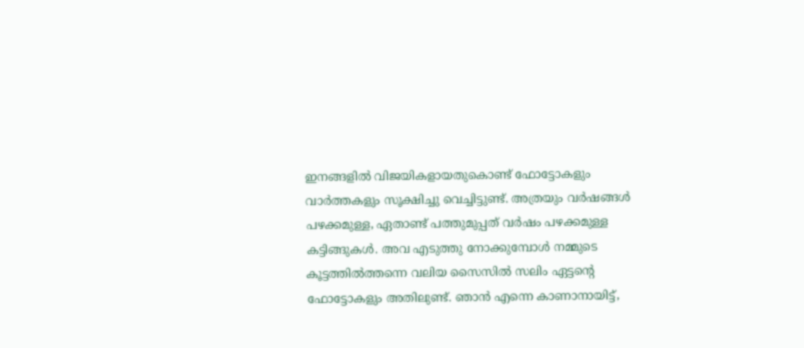ഇനങ്ങളില്‍ വിജയികളായതുകൊണ്ട് ഫോട്ടോകളും വാര്‍ത്തകളും സൂക്ഷിച്ചു വെച്ചിട്ടുണ്ട്. അത്രയും വര്‍ഷങ്ങള്‍ പഴക്കമുള്ള, ഏതാണ്ട് പത്തുമുപ്പത് വര്‍ഷം പഴക്കമുള്ള കട്ടിങ്ങുകള്‍. അവ എടുത്തു നോക്കുമ്പോള്‍ നമ്മുടെ കൂട്ടത്തില്‍ത്തന്നെ വലിയ സൈസില്‍ സലിം ഏട്ടന്റെ ഫോട്ടോകളും അതിലുണ്ട്. ഞാന്‍ എന്നെ കാണാനായിട്ട്,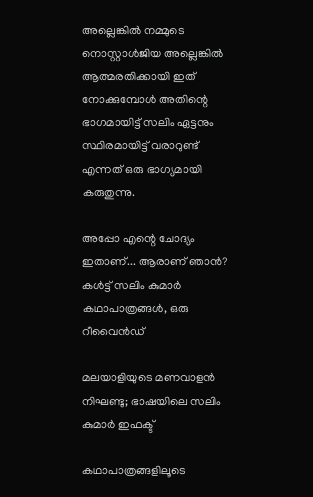അല്ലെങ്കില്‍ നമ്മുടെ നൊസ്റ്റാള്‍ജിയ അല്ലെങ്കില്‍ ആത്മരതിക്കായി ഇത് നോക്കുമ്പോള്‍ അതിന്റെ ഭാഗമായിട്ട് സലിം ഏട്ടനും സ്ഥിരമായിട്ട് വരാറുണ്ട് എന്നത് ഒരു ഭാഗ്യമായി കരുതുന്നു.

അപ്പോ എന്റെ ചോദ്യം ഇതാണ്... ആരാണ് ഞാൻ? കൾട്ട് സലിം കുമാർ കഥാപാത്രങ്ങൾ, ഒരു റീവൈൻഡ്

മലയാളിയുടെ മണവാളന്‍ നിഘണ്ടു; ഭാഷയിലെ സലിം കുമാര്‍ ഇഫക്ട്

കഥാപാത്രങ്ങളിലൂടെ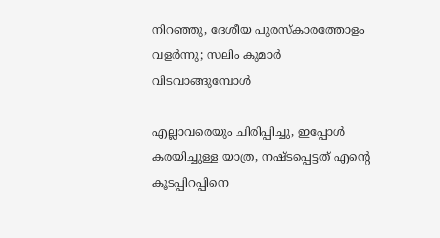നിറഞ്ഞു, ദേശീയ പുരസ്‌കാരത്തോളം വളര്‍ന്നു; സലിം കുമാര്‍ വിടവാങ്ങുമ്പോള്‍

എല്ലാവരെയും ചിരിപ്പിച്ചു, ഇപ്പോള്‍ കരയിച്ചുള്ള യാത്ര, നഷ്ടപ്പെട്ടത് എന്റെ കൂടപ്പിറപ്പിനെ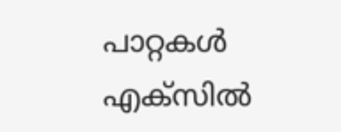പാറ്റകൾ എക്‌സിൽ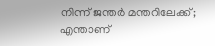നിന്ന് ജന്തർ മന്തറിലേക്ക്; എന്താണ്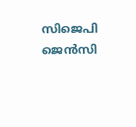സിജെപി ജെൻസി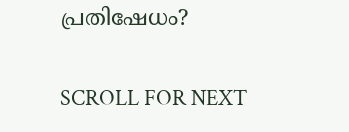പ്രതിഷേധം?

SCROLL FOR NEXT